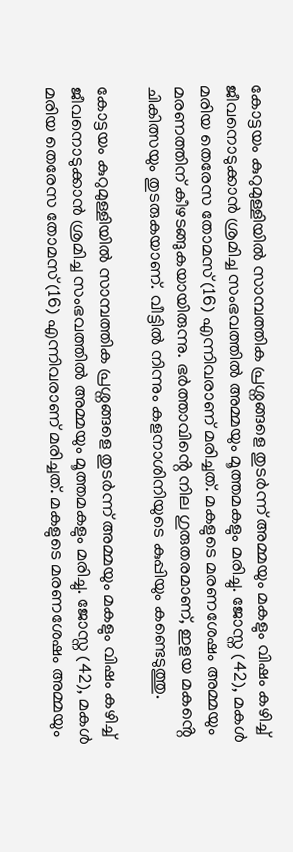കോട്ടയം കുറുമുള്ളിയിൽ സാമ്പത്തിക പ്രശ്നങ്ങളെ തുടർന്ന് അമ്മയും മകളും വിഷം കഴിച്ച് ജീവനൊടുക്കാൻ ശ്രമിച്ച സംഭവത്തിൽ അമ്മയും മൂത്തമകളും മരിച്ചു. ജോസ്ന (42), മകൾ മരിയ തെരേസ തോമസ് (16) എന്നിവരാണ് മരിച്ചത്. മകളുടെ മരണശേഷം അമ്മയും മരണത്തിന് കീഴടങ്ങുകയായിരുന്നു. ഭർത്താവിൻ്റെ നില ഗുരുതരമാണ്, ഇളയ മകൻ്റെ ചികിത്സയും തുടരുകയാണ്. വീട്ടിൽ നിന്നും കളനാശിനിയുടെ കുപ്പിയും കണ്ടെടുത്തു.

കോട്ടയം കുറുമുള്ളിയിൽ സാമ്പത്തിക പ്രശ്നങ്ങളെ തുടർന്ന് അമ്മയും മകളും വിഷം കഴിച്ച് ജീവനൊടുക്കാൻ ശ്രമിച്ച സംഭവത്തിൽ അമ്മയും മൂത്തമകളും മരിച്ചു. ജോസ്ന (42), മകൾ മരിയ തെരേസ തോമസ് (16) എന്നിവരാണ് മരിച്ചത്. മകളുടെ മരണശേഷം അമ്മയും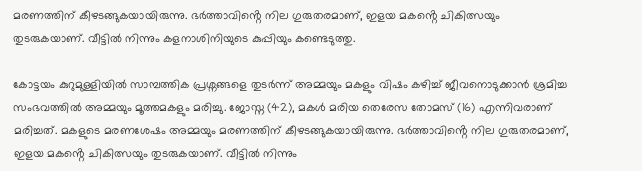മരണത്തിന് കീഴടങ്ങുകയായിരുന്നു. ഭർത്താവിൻ്റെ നില ഗുരുതരമാണ്, ഇളയ മകൻ്റെ ചികിത്സയും തുടരുകയാണ്. വീട്ടിൽ നിന്നും കളനാശിനിയുടെ കുപ്പിയും കണ്ടെടുത്തു.

കോട്ടയം കുറുമുള്ളിയിൽ സാമ്പത്തിക പ്രശ്നങ്ങളെ തുടർന്ന് അമ്മയും മകളും വിഷം കഴിച്ച് ജീവനൊടുക്കാൻ ശ്രമിച്ച സംഭവത്തിൽ അമ്മയും മൂത്തമകളും മരിച്ചു. ജോസ്ന (42), മകൾ മരിയ തെരേസ തോമസ് (16) എന്നിവരാണ് മരിച്ചത്. മകളുടെ മരണശേഷം അമ്മയും മരണത്തിന് കീഴടങ്ങുകയായിരുന്നു. ഭർത്താവിൻ്റെ നില ഗുരുതരമാണ്, ഇളയ മകൻ്റെ ചികിത്സയും തുടരുകയാണ്. വീട്ടിൽ നിന്നും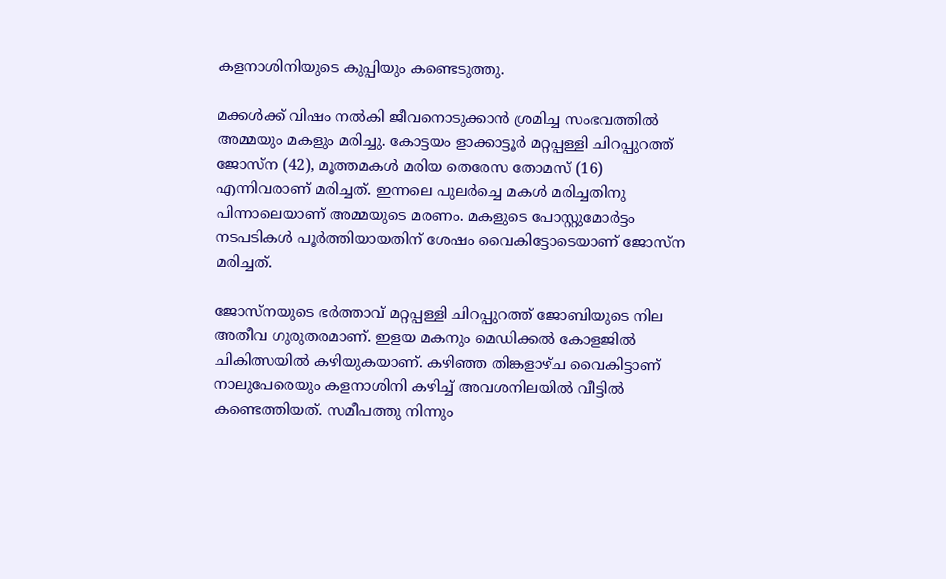കളനാശിനിയുടെ കുപ്പിയും കണ്ടെടുത്തു.

മക്കൾക്ക് വിഷം നൽകി ജീവനൊടുക്കാന്‍ ശ്രമിച്ച സംഭവത്തില്‍ അമ്മയും മകളും മരിച്ചു. കോട്ടയം ളാക്കാട്ടൂര്‍ മറ്റപ്പള്ളി ചിറപ്പുറത്ത് ജോസ്‌ന (42), മൂത്തമകള്‍ മരിയ തെരേസ തോമസ് (16) എന്നിവരാണ് മരിച്ചത്. ഇന്നലെ പുലര്‍ച്ചെ മകള്‍ മരിച്ചതിനു പിന്നാലെയാണ് അമ്മയുടെ മരണം. മകളുടെ പോസ്റ്റുമോര്‍ട്ടം നടപടികൾ പൂർത്തിയായതിന് ശേഷം വൈകിട്ടോടെയാണ് ജോസ്ന മരിച്ചത്.

ജോസ്നയുടെ ഭര്‍ത്താവ് മറ്റപ്പള്ളി ചിറപ്പുറത്ത് ജോബിയുടെ നില അതീവ ഗുരുതരമാണ്. ഇളയ മകനും മെഡിക്കൽ കോളജിൽ ചികിത്സയില്‍ കഴിയുകയാണ്. കഴിഞ്ഞ തിങ്കളാഴ്ച വൈകിട്ടാണ് നാലുപേരെയും കളനാശിനി കഴിച്ച് അവശനിലയിൽ വീട്ടിൽ കണ്ടെത്തിയത്. സമീപത്തു നിന്നും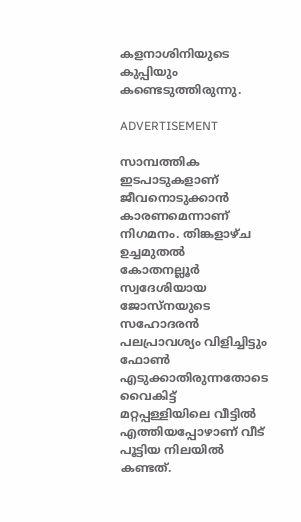കളനാശിനിയുടെ കുപ്പിയും കണ്ടെടുത്തിരുന്നു.

ADVERTISEMENT

സാമ്പത്തിക ഇടപാടുകളാണ് ജീവനൊടുക്കാന്‍ കാരണമെന്നാണ് നിഗമനം. തിങ്കളാഴ്ച ഉച്ചമുതൽ കോതനല്ലൂർ സ്വദേശിയായ ജോസ്നയുടെ സഹോദരൻ പലപ്രാവശ്യം വിളിച്ചിട്ടും ഫോൺ എടുക്കാതിരുന്നതോടെ വൈകിട്ട് മറ്റപ്പള്ളിയിലെ വീട്ടിൽ എത്തിയപ്പോഴാണ് വീട് പൂട്ടിയ നിലയിൽ കണ്ടത്.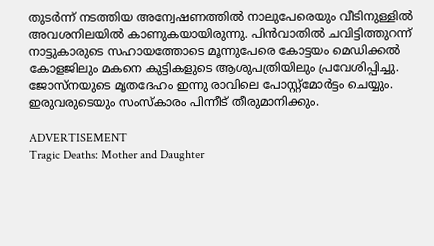തുടർന്ന് നടത്തിയ അന്വേഷണത്തിൽ നാലുപേരെയും വീടിനുള്ളിൽ അവശനിലയിൽ കാണുകയായിരുന്നു. പിൻവാതിൽ ചവിട്ടിത്തുറന്ന് നാട്ടുകാരുടെ സഹായത്തോടെ മൂന്നുപേരെ കോട്ടയം മെഡിക്കൽ കോളജിലും മകനെ കുട്ടികളുടെ ആശുപത്രിയിലും പ്രവേശിപ്പിച്ചു. ജോസ്നയുടെ മൃതദേഹം ഇന്നു രാവിലെ പോസ്റ്റ്മോർട്ടം ചെയ്യും. ഇരുവരുടെയും സംസ്കാരം പിന്നീട് തീരുമാനിക്കും.

ADVERTISEMENT
Tragic Deaths: Mother and Daughter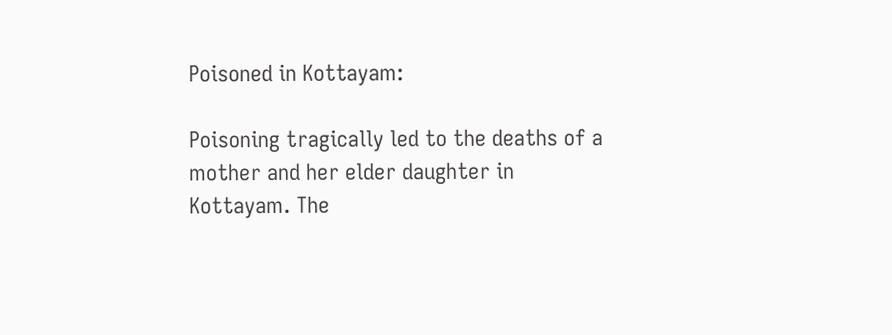Poisoned in Kottayam:

Poisoning tragically led to the deaths of a mother and her elder daughter in Kottayam. The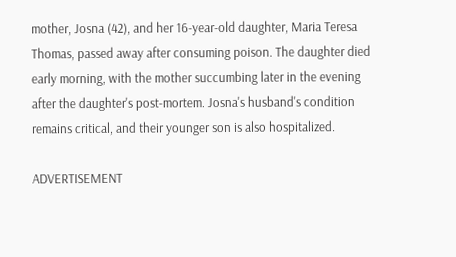mother, Josna (42), and her 16-year-old daughter, Maria Teresa Thomas, passed away after consuming poison. The daughter died early morning, with the mother succumbing later in the evening after the daughter's post-mortem. Josna's husband's condition remains critical, and their younger son is also hospitalized.

ADVERTISEMENT